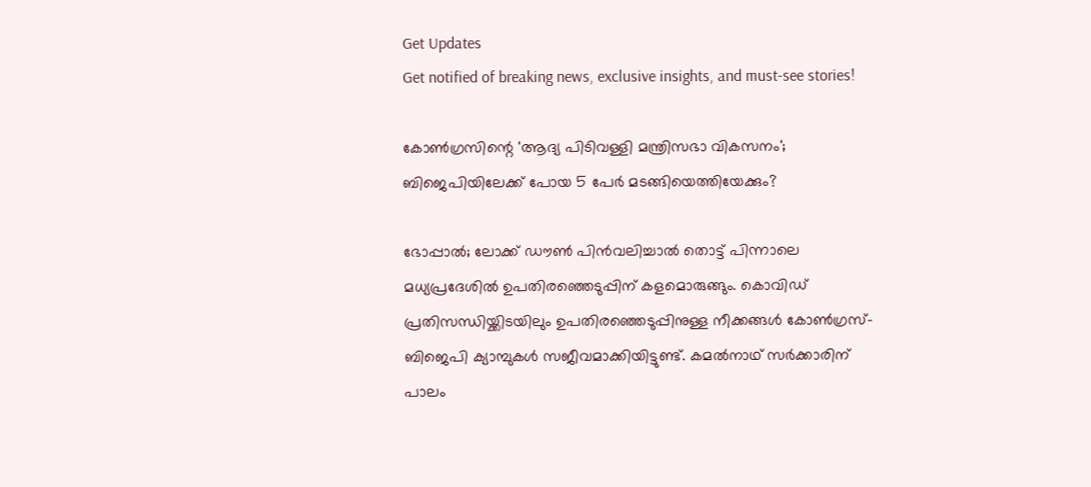Get Updates
Get notified of breaking news, exclusive insights, and must-see stories!

കോൺഗ്രസിന്റെ 'ആദ്യ പിടിവള്ളി മന്ത്രിസഭാ വികസനം'; ബിജെപിയിലേക്ക് പോയ 5 പേർ മടങ്ങിയെത്തിയേക്കും?

ഭോപ്പാൽ; ലോക്ക് ഡൗണ്‍ പിൻവലിച്ചാൽ തൊട്ട് പിന്നാലെ മധ്യപ്രദേശിൽ ഉപതിരഞ്ഞെടുപ്പിന് കളമൊരുങ്ങും. കൊവിഡ് പ്രതിസന്ധിയ്ക്കിടയിലും ഉപതിരഞ്ഞെടുപ്പിനുള്ള നീക്കങ്ങൾ കോൺഗ്രസ്-ബിജെപി ക്യാമ്പുകൾ സജീവമാക്കിയിട്ടുണ്ട്. കമൽനാഥ് സർക്കാരിന് പാലം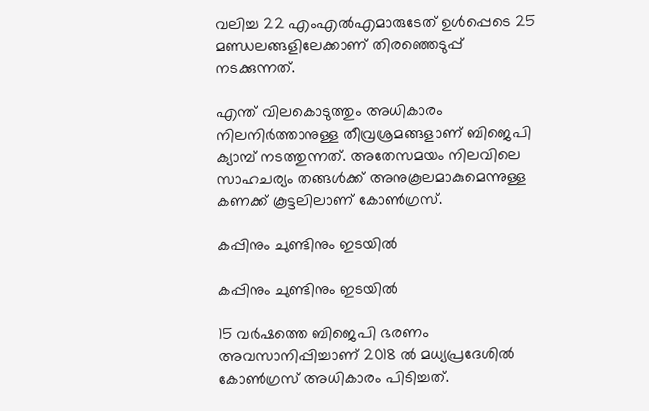വലിച്ച 22 എംഎൽഎമാരുടേത് ഉൾപ്പെടെ 25 മണ്ഡലങ്ങളിലേക്കാണ് തിരഞ്ഞെടുപ്പ് നടക്കുന്നത്.

എന്ത് വിലകൊടുത്തും അധികാരം നിലനിർത്താനുള്ള തീവ്രശ്രമങ്ങളാണ് ബിജെപി ക്യാമ്പ് നടത്തുന്നത്. അതേസമയം നിലവിലെ സാഹചര്യം തങ്ങൾക്ക് അനുകൂലമാകുമെന്നുള്ള കണക്ക് കൂട്ടലിലാണ് കോൺഗ്രസ്.

കപ്പിനും ചുണ്ടിനും ഇടയിൽ

കപ്പിനും ചുണ്ടിനും ഇടയിൽ

15 വർഷത്തെ ബിജെപി ഭരണം അവസാനിപ്പിച്ചാണ് 2018 ൽ മധ്യപ്രദേശിൽ കോൺഗ്രസ് അധികാരം പിടിച്ചത്.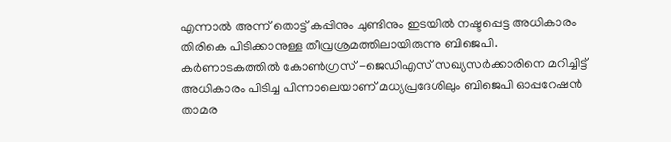എന്നാൽ അന്ന് തൊട്ട് കപ്പിനും ചുണ്ടിനും ഇടയിൽ നഷ്ടപ്പെട്ട അധികാരം തിരികെ പിടിക്കാനുള്ള തീവ്രശ്രമത്തിലായിരുന്നു ബിജെപി. കർണാടകത്തിൽ കോൺഗ്രസ് -ജെഡിഎസ് സഖ്യസർക്കാരിനെ മറിച്ചിട്ട് അധികാരം പിടിച്ച പിന്നാലെയാണ് മധ്യപ്രദേശിലും ബിജെപി ഓപ്പറേഷൻ താമര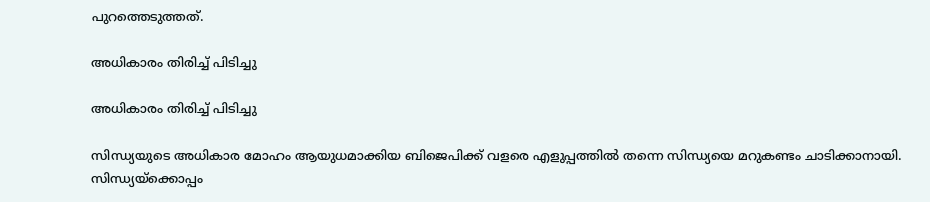പുറത്തെടുത്തത്.

അധികാരം തിരിച്ച് പിടിച്ചു

അധികാരം തിരിച്ച് പിടിച്ചു

സിന്ധ്യയുടെ അധികാര മോഹം ആയുധമാക്കിയ ബിജെപിക്ക് വളരെ എളുപ്പത്തിൽ തന്നെ സിന്ധ്യയെ മറുകണ്ടം ചാടിക്കാനായി. സിന്ധ്യയ്ക്കൊപ്പം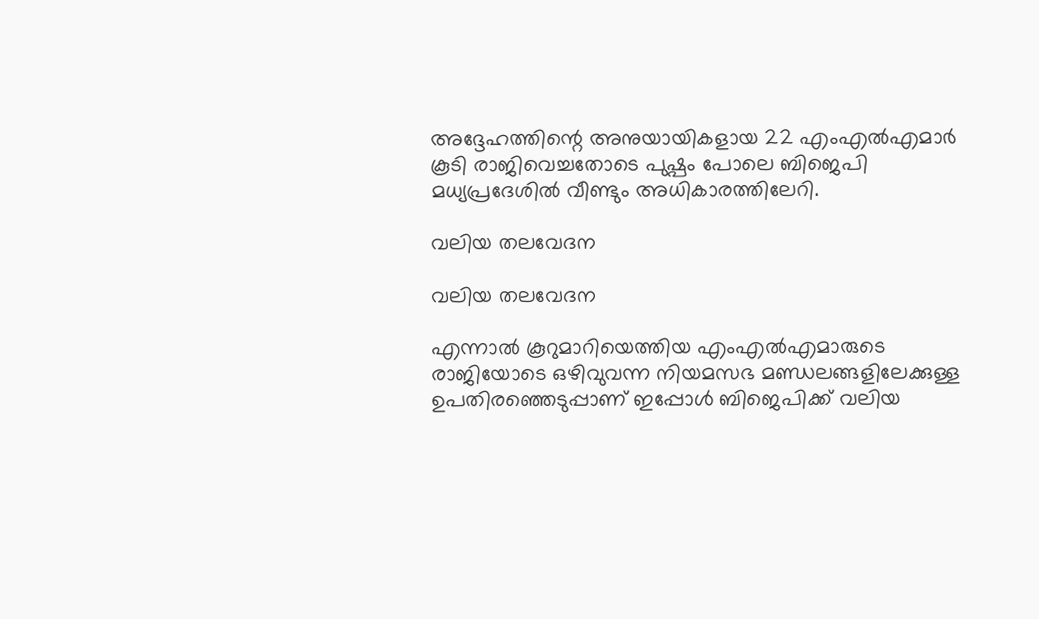അദ്ദേഹത്തിന്റെ അനുയായികളായ 22 എംഎൽഎമാർ കൂടി രാജിവെച്ചതോടെ പുഷ്പം പോലെ ബിജെപി മധ്യപ്രദേശിൽ വീണ്ടും അധികാരത്തിലേറി.

വലിയ തലവേദന

വലിയ തലവേദന

എന്നാൽ കൂറുമാറിയെത്തിയ എംഎൽഎമാരുടെ രാജിയോടെ ഒഴിവുവന്ന നിയമസഭ മണ്ഡലങ്ങളിലേക്കുള്ള ഉപതിരഞ്ഞെടുപ്പാണ് ഇപ്പോൾ ബിജെപിക്ക് വലിയ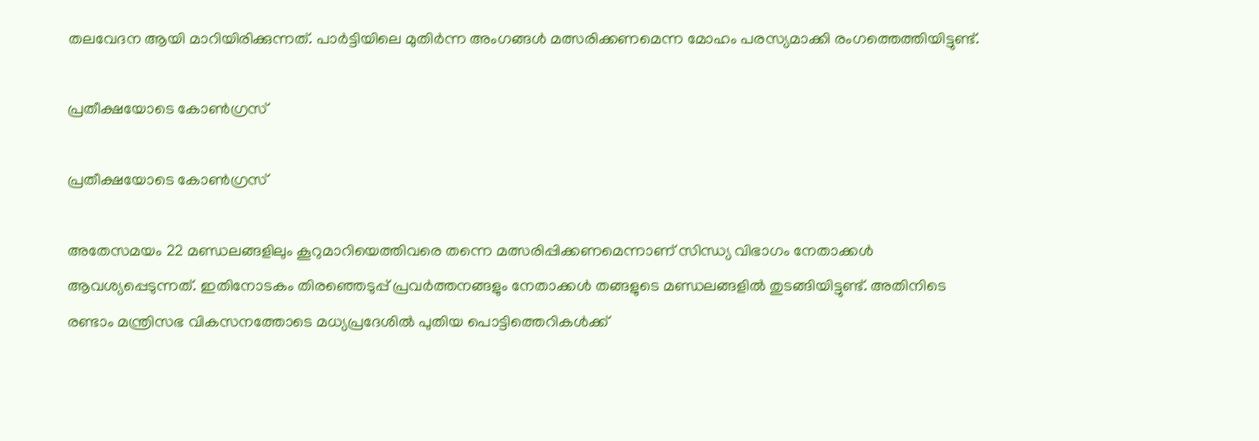തലവേദന ആയി മാറിയിരിക്കുന്നത്. പാർട്ടിയിലെ മുതിർന്ന അംഗങ്ങൾ മത്സരിക്കണമെന്ന മോഹം പരസ്യമാക്കി രംഗത്തെത്തിയിട്ടുണ്ട്.

പ്രതീക്ഷയോടെ കോൺഗ്രസ്

പ്രതീക്ഷയോടെ കോൺഗ്രസ്

അതേസമയം 22 മണ്ഡലങ്ങളിലും കൂറുമാറിയെത്തിവരെ തന്നെ മത്സരിപ്പിക്കണമെന്നാണ് സിന്ധ്യ വിഭാഗം നേതാക്കൾ ആവശ്യപ്പെടുന്നത്. ഇതിനോടകം തിരഞ്ഞെടുപ്പ് പ്രവർത്തനങ്ങളും നേതാക്കൾ തങ്ങളുടെ മണ്ഡലങ്ങളിൽ തുടങ്ങിയിട്ടുണ്ട്. അതിനിടെ രണ്ടാം മന്ത്രിസഭ വികസനത്തോടെ മധ്യപ്രദേശിൽ പുതിയ പൊട്ടിത്തെറികൾക്ക്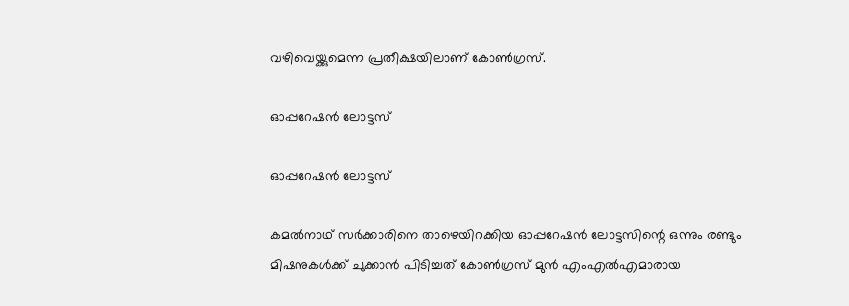വഴിവെയ്ക്കുമെന്ന പ്രതീക്ഷയിലാണ് കോൺഗ്രസ്.

ഓപ്പറേഷൻ ലോട്ടസ്

ഓപ്പറേഷൻ ലോട്ടസ്

കമൽനാഥ് സർക്കാരിനെ താഴെയിറക്കിയ ഓപ്പറേഷൻ ലോട്ടസിന്റെ ഒന്നും രണ്ടും മിഷനുകൾക്ക് ചുക്കാൻ പിടിച്ചത് കോൺഗ്രസ് മുൻ എംഎൽഎമാരായ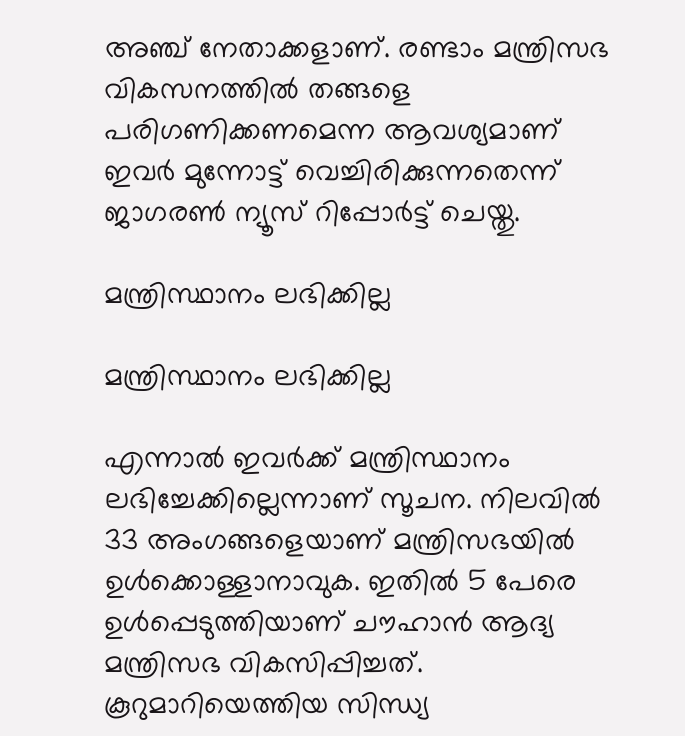അഞ്ച് നേതാക്കളാണ്. രണ്ടാം മന്ത്രിസഭ വികസനത്തിൽ തങ്ങളെ പരിഗണിക്കണമെന്ന ആവശ്യമാണ് ഇവർ മുന്നോട്ട് വെച്ചിരിക്കുന്നതെന്ന് ജാഗരൺ ന്യൂസ് റിപ്പോർട്ട് ചെയ്തു.

മന്ത്രിസ്ഥാനം ലഭിക്കില്ല

മന്ത്രിസ്ഥാനം ലഭിക്കില്ല

എന്നാൽ ഇവർക്ക് മന്ത്രിസ്ഥാനം ലഭിച്ചേക്കില്ലെന്നാണ് സൂചന. നിലവിൽ 33 അംഗങ്ങളെയാണ് മന്ത്രിസഭയിൽ ഉൾക്കൊള്ളാനാവുക. ഇതിൽ 5 പേരെ ഉൾപ്പെടുത്തിയാണ് ചൗഹാൻ ആദ്യ മന്ത്രിസഭ വികസിപ്പിച്ചത്. കൂറുമാറിയെത്തിയ സിന്ധ്യ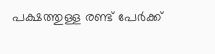പക്ഷത്തുള്ള രണ്ട് പേർക്ക്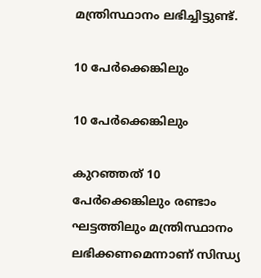മന്ത്രിസ്ഥാനം ലഭിച്ചിട്ടുണ്ട്.

10 പേർക്കെങ്കിലും

10 പേർക്കെങ്കിലും

കുറഞ്ഞത് 10 പേർക്കെങ്കിലും രണ്ടാം ഘട്ടത്തിലും മന്ത്രിസ്ഥാനം ലഭിക്കണമെന്നാണ് സിന്ധ്യ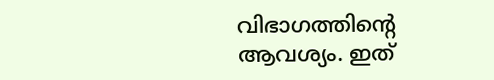വിഭാഗത്തിന്റെ ആവശ്യം. ഇത്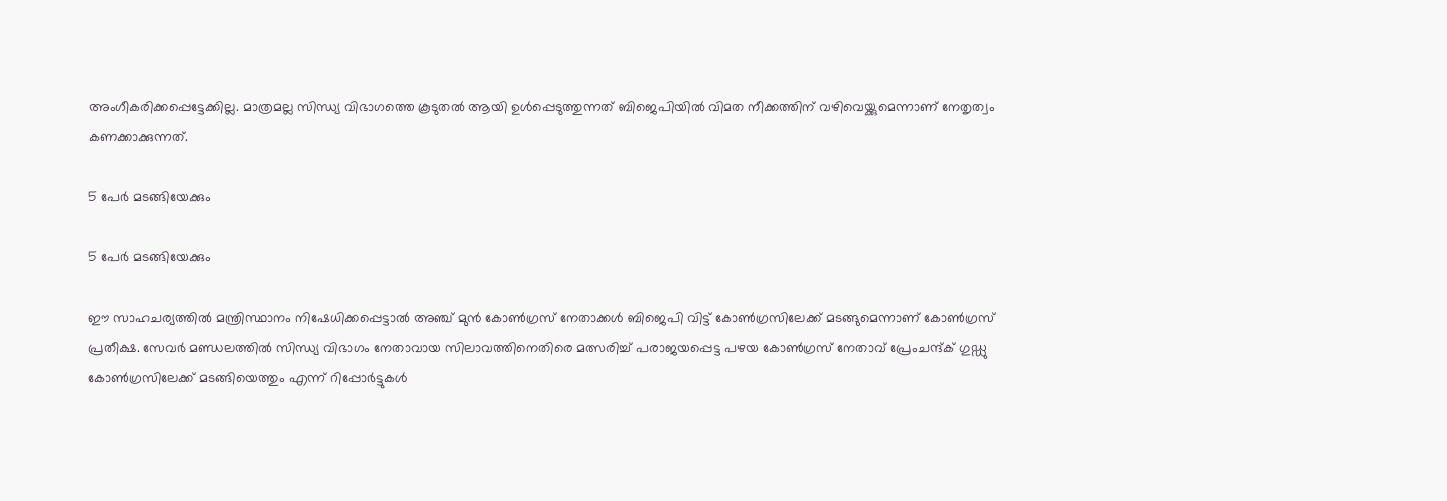അംഗീകരിക്കപ്പെട്ടേക്കില്ല. മാത്രമല്ല സിന്ധ്യ വിഭാഗത്തെ കൂടുതൽ ആയി ഉൾപ്പെടുത്തുന്നത് ബിജെപിയിൽ വിമത നീക്കത്തിന് വഴിവെയ്ക്കുമെന്നാണ് നേതൃത്വം കണക്കാക്കുന്നത്.

5 പേർ മടങ്ങിയേക്കും

5 പേർ മടങ്ങിയേക്കും

ഈ സാഹചര്യത്തിൽ മന്ത്രിസ്ഥാനം നിഷേധിക്കപ്പെട്ടാൽ അഞ്ച് മുൻ കോൺഗ്രസ് നേതാക്കൾ ബിജെപി വിട്ട് കോൺഗ്രസിലേക്ക് മടങ്ങുമെന്നാണ് കോൺഗ്രസ് പ്രതീക്ഷ. സേവർ മണ്ഡലത്തിൽ സിന്ധ്യ വിഭാഗം നേതാവായ സിലാവത്തിനെതിരെ മത്സരിച്ച് പരാജയപ്പെട്ട പഴയ കോൺഗ്രസ് നേതാവ് പ്രേംചന്ദ്ക് ഗുഡ്ഡു കോൺഗ്രസിലേക്ക് മടങ്ങിയെത്തും എന്ന് റിപ്പോർട്ടുകൾ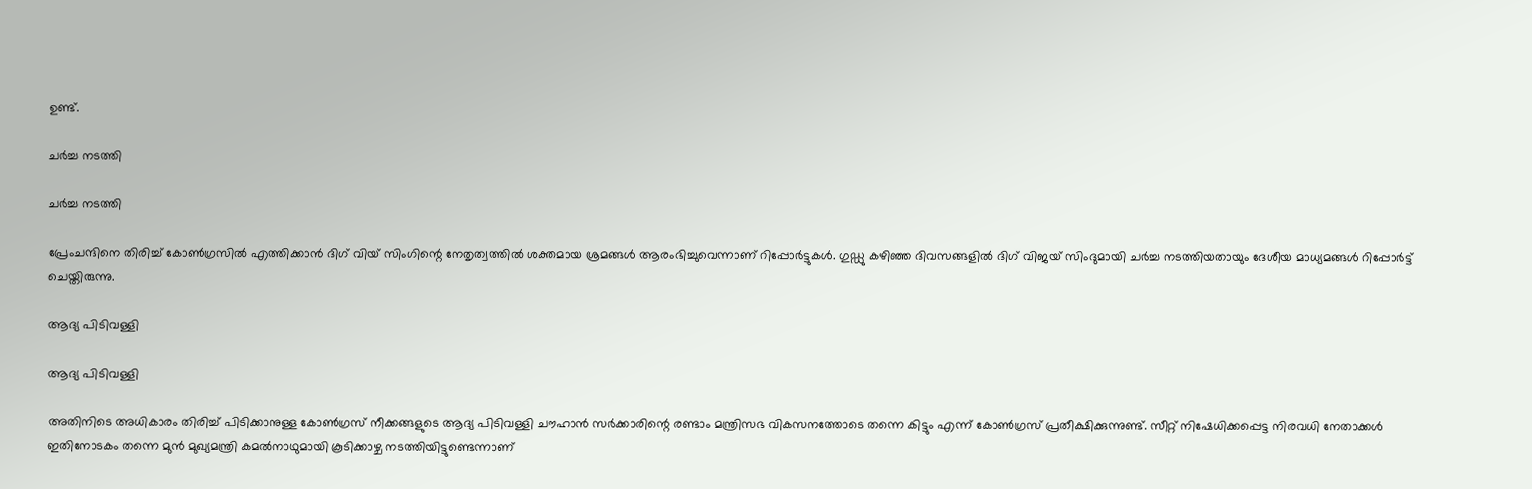ഉണ്ട്.

ചർച്ച നടത്തി

ചർച്ച നടത്തി

പ്രേംചന്ദിനെ തിരിച്ച് കോൺഗ്രസിൽ എത്തിക്കാൻ ദിഗ് വിയ് സിംഗിന്റെ നേതൃത്വത്തിൽ ശക്തമായ ശ്രമങ്ങൾ ആരംഭിച്ചുവെന്നാണ് റിപ്പോർട്ടുകൾ. ഗുഡ്ഡു കഴിഞ്ഞ ദിവസങ്ങളിൽ ദിഗ് വിജയ് സിംദുമായി ചർച്ച നടത്തിയതായും ദേശീയ മാധ്യമങ്ങൾ റിപ്പോർട്ട് ചെയ്തിരുന്നു.

ആദ്യ പിടിവള്ളി

ആദ്യ പിടിവള്ളി

അതിനിടെ അധികാരം തിരിച്ച് പിടിക്കാനുള്ള കോൺഗ്രസ് നീക്കങ്ങളുടെ ആദ്യ പിടിവള്ളി ചൗഹാൻ സർക്കാരിന്റെ രണ്ടാം മന്ത്രിസഭ വികസനത്തോടെ തന്നെ കിട്ടും എന്ന് കോൺഗ്രസ് പ്രതീക്ഷിക്കുന്നുണ്ട്. സീറ്റ് നിഷേധിക്കപ്പെട്ട നിരവധി നേതാക്കൾ ഇതിനോടകം തന്നെ മുൻ മുഖ്യമന്ത്രി കമൽനാഥുമായി കൂടിക്കാഴ്ച നടത്തിയിട്ടുണ്ടെന്നാണ്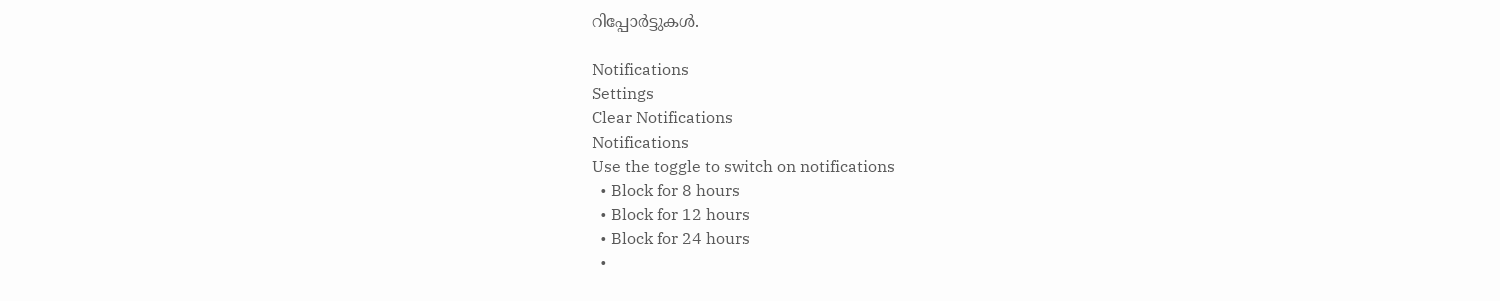റിപ്പോർട്ടുകൾ.

Notifications
Settings
Clear Notifications
Notifications
Use the toggle to switch on notifications
  • Block for 8 hours
  • Block for 12 hours
  • Block for 24 hours
  •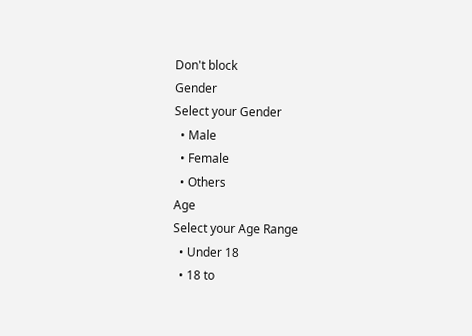Don't block
Gender
Select your Gender
  • Male
  • Female
  • Others
Age
Select your Age Range
  • Under 18
  • 18 to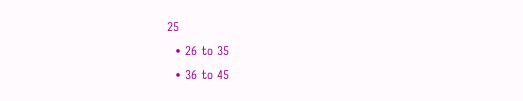25
  • 26 to 35
  • 36 to 45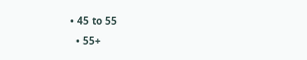• 45 to 55
  • 55+